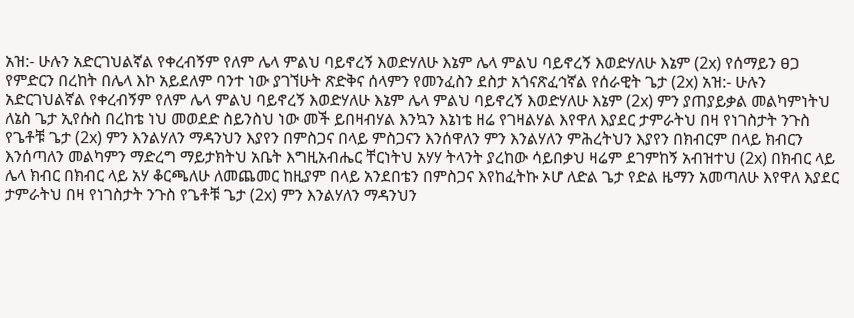አዝ:- ሁሉን አድርገህልኛል የቀረብኝም የለም ሌላ ምልህ ባይኖረኝ እወድሃለሁ እኔም ሌላ ምልህ ባይኖረኝ እወድሃለሁ እኔም (2x) የሰማይን ፀጋ የምድርን በረከት በሌላ እኮ አይደለም ባንተ ነው ያገኘሁት ጽድቅና ሰላምን የመንፈስን ደስታ አጎናጽፈኅኛል የሰራዊት ጌታ (2x) አዝ:- ሁሉን አድርገህልኛል የቀረብኝም የለም ሌላ ምልህ ባይኖረኝ እወድሃለሁ እኔም ሌላ ምልህ ባይኖረኝ እወድሃለሁ እኔም (2x) ምን ያጠያይቃል መልካምነትህ ለኔስ ጌታ ኢየሱስ በረከቴ ነህ መወደድ ስይንስህ ነው መች ይበዛብሃል እንኳን እኔነቴ ዘሬ የገዛልሃል እየዋለ እያደር ታምራትህ በዛ የነገስታት ንጉስ የጌቶቹ ጌታ (2x) ምን እንልሃለን ማዳንህን እያየን በምስጋና በላይ ምስጋናን እንሰዋለን ምን እንልሃለን ምሕረትህን እያየን በክብርም በላይ ክብርን እንሰጣለን መልካምን ማድረግ ማይታክትህ አቤት እግዚአብሔር ቸርነትህ አሃሃ ትላንት ያረከው ሳይበቃህ ዛሬም ደገምከኝ አብዝተህ (2x) በክብር ላይ ሌላ ክብር በክብር ላይ አሃ ቆርጫለሁ ለመጨመር ከዚያም በላይ አንደበቴን በምስጋና እየከፈትኩ ኦሆ ለድል ጌታ የድል ዜማን አመጣለሁ እየዋለ እያደር ታምራትህ በዛ የነገስታት ንጉስ የጌቶቹ ጌታ (2x) ምን እንልሃለን ማዳንህን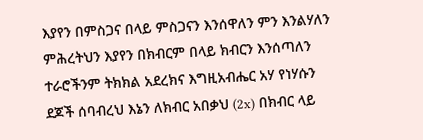እያየን በምስጋና በላይ ምስጋናን እንሰዋለን ምን እንልሃለን ምሕረትህን እያየን በክብርም በላይ ክብርን እንሰጣለን ተራሮችንም ትክክል አደረክና እግዚአብሔር አሃ የነሃሱን ደጆች ሰባብረህ እኔን ለክብር አበቃህ (2x) በክብር ላይ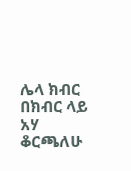ሌላ ክብር በክብር ላይ አሃ ቆርጫለሁ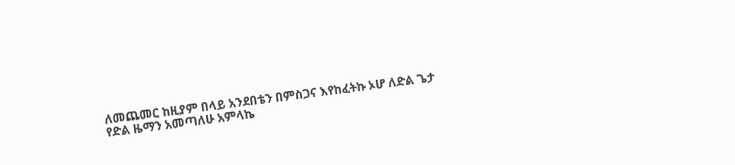ለመጨመር ከዚያም በላይ አንደበቴን በምስጋና እየከፈትኩ ኦሆ ለድል ጌታ የድል ዜማን አመጣለሁ አምላኬ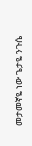መታመኛዬ ነው ጌታዬ ንጉሴ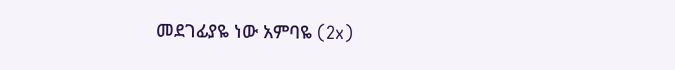መደገፊያዬ ነው አምባዬ (2x)